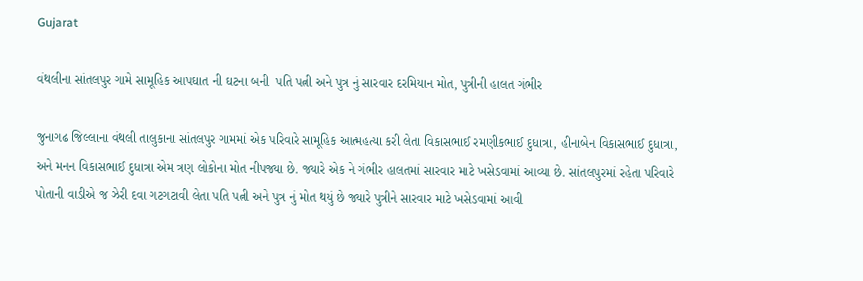Gujarat

વંથલીના સાંતલપુર ગામે સામૂહિક આપઘાત ની ઘટના બની  પતિ પત્ની અને પુત્ર નું સારવાર દરમિયાન મોત, પુત્રીની હાલત ગંભીર

જુનાગઢ જિલ્લાના વંથલી તાલુકાના સાંતલપુર ગામમાં એક પરિવારે સામૂહિક આત્મહત્યા કરી લેતા વિકાસભાઈ રમણીકભાઈ દુધાત્રા, હીનાબેન વિકાસભાઈ દુધાત્રા, અને મનન વિકાસભાઈ દુધાત્રા એમ ત્રણ લોકોના મોત નીપજ્યા છે. જ્યારે એક ને ગંભીર હાલતમાં સારવાર માટે ખસેડવામાં આવ્યા છે. સાંતલપુરમાં રહેતા પરિવારે પોતાની વાડીએ જ ઝેરી દવા ગટગટાવી લેતા પતિ પત્ની અને પુત્ર નું મોત થયું છે જ્યારે પુત્રીને સારવાર માટે ખસેડવામાં આવી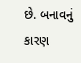છે. બનાવનું કારણ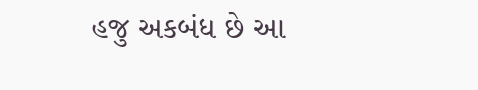હજુ અકબંધ છે આ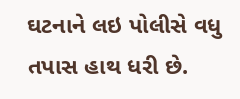ઘટનાને લઇ પોલીસે વધુ તપાસ હાથ ધરી છે.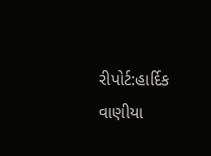રીપોર્ટ:હાર્દિક વાણીયા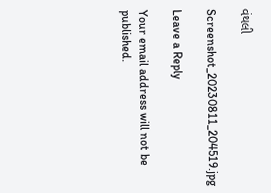વંથલી

Screenshot_20230811_204519.jpg

Leave a Reply

Your email address will not be published.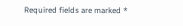Required fields are marked *